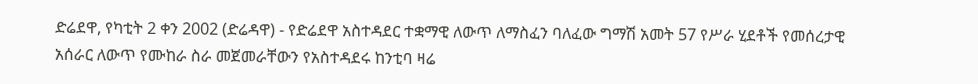ድሬደዋ, የካቲት 2 ቀን 2002 (ድሬዳዋ) - የድሬደዋ አስተዳደር ተቋማዊ ለውጥ ለማስፈን ባለፈው ግማሽ አመት 57 የሥራ ሂደቶች የመሰረታዊ አሰራር ለውጥ የሙከራ ስራ መጀመራቸውን የአስተዳደሩ ከንቲባ ዛሬ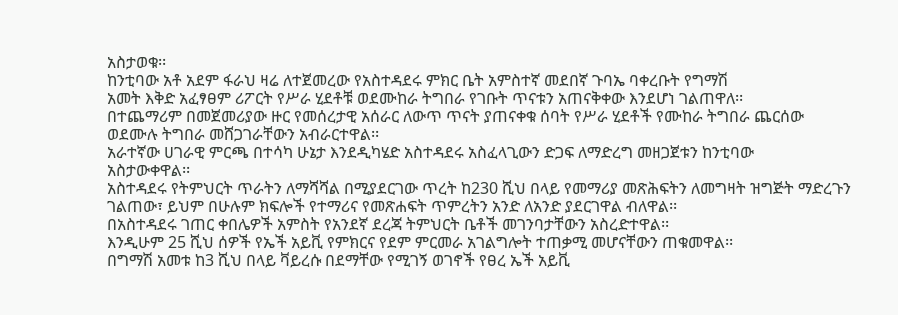አስታወቁ፡፡
ከንቲባው አቶ አደም ፋራህ ዛሬ ለተጀመረው የአስተዳደሩ ምክር ቤት አምስተኛ መደበኛ ጉባኤ ባቀረቡት የግማሽ
አመት እቅድ አፈፃፀም ሪፖርት የሥራ ሂደቶቹ ወደሙከራ ትግበራ የገቡት ጥናቱን አጠናቅቀው እንደሆነ ገልጠዋለ፡፡
በተጨማሪም በመጀመሪያው ዙር የመሰረታዊ አሰራር ለውጥ ጥናት ያጠናቀቁ ሰባት የሥራ ሂደቶች የሙከራ ትግበራ ጨርሰው
ወደሙሉ ትግበራ መሸጋገራቸውን አብራርተዋል፡፡
አራተኛው ሀገራዊ ምርጫ በተሳካ ሁኔታ እንደዲካሄድ አስተዳደሩ አስፈላጊውን ድጋፍ ለማድረግ መዘጋጀቱን ከንቲባው
አስታውቀዋል፡፡
አስተዳደሩ የትምህርት ጥራትን ለማሻሻል በሚያደርገው ጥረት ከ230 ሺህ በላይ የመማሪያ መጽሕፍትን ለመግዛት ዝግጅት ማድረጉን ገልጠው፣ ይህም በሁሉም ክፍሎች የተማሪና የመጽሐፍት ጥምረትን አንድ ለአንድ ያደርገዋል ብለዋል፡፡
በአስተዳደሩ ገጠር ቀበሌዎች አምስት የአንደኛ ደረጃ ትምህርት ቤቶች መገንባታቸውን አስረድተዋል፡፡
እንዲሁም 25 ሺህ ሰዎች የኤች አይቪ የምክርና የደም ምርመራ አገልግሎት ተጠቃሚ መሆናቸውን ጠቁመዋል፡፡
በግማሽ አመቱ ከ3 ሺህ በላይ ቫይረሱ በደማቸው የሚገኝ ወገኖች የፀረ ኤች አይቪ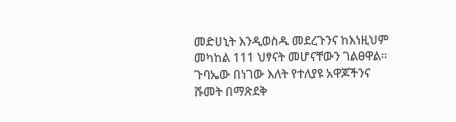መድሀኒት እንዲወስዱ መደረጉንና ከእነዚህም
መካከል 111 ህፃናት መሆናቸውን ገልፀዋል፡፡
ጉባኤው በነገው እለት የተለያዩ አዋጆችንና ሹመት በማጽደቅ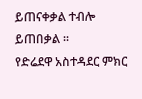ይጠናቀቃል ተብሎ ይጠበቃል ፡፡
የድሬደዋ አስተዳደር ምክር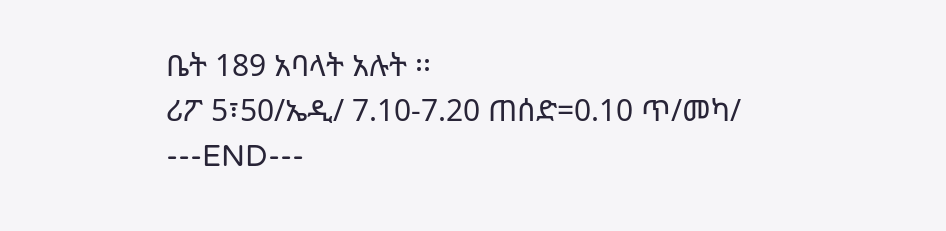ቤት 189 አባላት አሉት ፡፡
ሪፖ 5፣50/ኤዲ/ 7.10-7.20 ጠሰድ=0.10 ጥ/መካ/
---END---